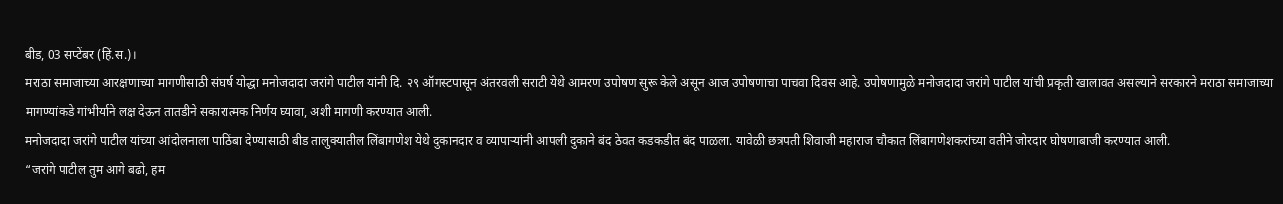बीड, 03 सप्टेंबर (हिं.स.)।
मराठा समाजाच्या आरक्षणाच्या मागणीसाठी संघर्ष योद्धा मनोजदादा जरांगे पाटील यांनी दि. २९ ऑगस्टपासून अंतरवली सराटी येथे आमरण उपोषण सुरू केले असून आज उपोषणाचा पाचवा दिवस आहे. उपोषणामुळे मनोजदादा जरांगे पाटील यांची प्रकृती खालावत असल्याने सरकारने मराठा समाजाच्या मागण्यांकडे गांभीर्याने लक्ष देऊन तातडीने सकारात्मक निर्णय घ्यावा, अशी मागणी करण्यात आली.
मनोजदादा जरांगे पाटील यांच्या आंदोलनाला पाठिंबा देण्यासाठी बीड तालुक्यातील लिंबागणेश येथे दुकानदार व व्यापाऱ्यांनी आपली दुकाने बंद ठेवत कडकडीत बंद पाळला. यावेळी छत्रपती शिवाजी महाराज चौकात लिंबागणेशकरांच्या वतीने जोरदार घोषणाबाजी करण्यात आली.
“जरांगे पाटील तुम आगे बढो, हम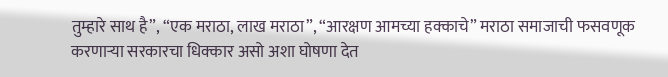तुम्हारे साथ है”, “एक मराठा, लाख मराठा”, “आरक्षण आमच्या हक्काचे” मराठा समाजाची फसवणूक करणाऱ्या सरकारचा धिक्कार असो अशा घोषणा देत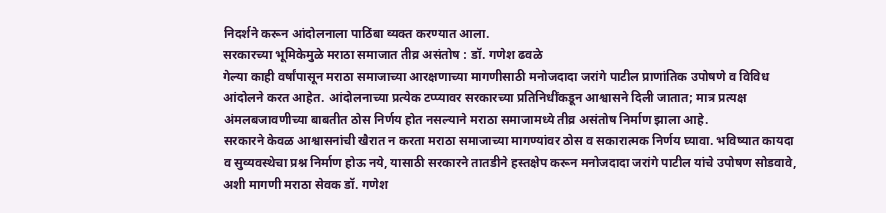निदर्शने करून आंदोलनाला पाठिंबा व्यक्त करण्यात आला.
सरकारच्या भूमिकेमुळे मराठा समाजात तीव्र असंतोष : डॉ. गणेश ढवळे
गेल्या काही वर्षांपासून मराठा समाजाच्या आरक्षणाच्या मागणीसाठी मनोजदादा जरांगे पाटील प्राणांतिक उपोषणे व विविध आंदोलने करत आहेत. आंदोलनाच्या प्रत्येक टप्प्यावर सरकारच्या प्रतिनिधींकडून आश्वासने दिली जातात; मात्र प्रत्यक्ष अंमलबजावणीच्या बाबतीत ठोस निर्णय होत नसल्याने मराठा समाजामध्ये तीव्र असंतोष निर्माण झाला आहे.
सरकारने केवळ आश्वासनांची खैरात न करता मराठा समाजाच्या मागण्यांवर ठोस व सकारात्मक निर्णय घ्यावा. भविष्यात कायदा व सुव्यवस्थेचा प्रश्न निर्माण होऊ नये, यासाठी सरकारने तातडीने हस्तक्षेप करून मनोजदादा जरांगे पाटील यांचे उपोषण सोडवावे, अशी मागणी मराठा सेवक डॉ. गणेश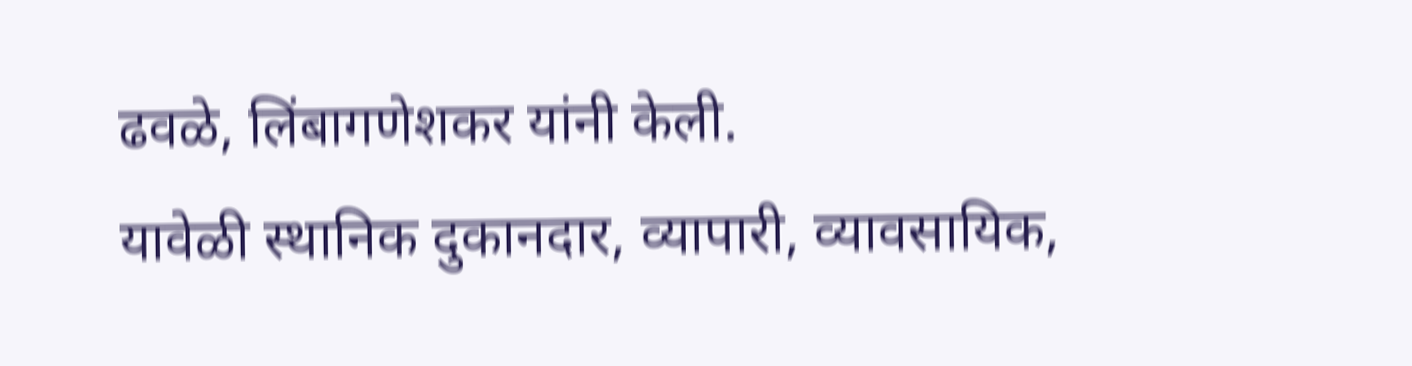ढवळे, लिंबागणेशकर यांनी केली.
यावेळी स्थानिक दुकानदार, व्यापारी, व्यावसायिक,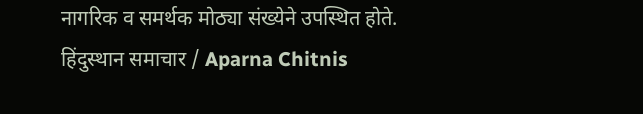नागरिक व समर्थक मोठ्या संख्येने उपस्थित होते.
हिंदुस्थान समाचार / Aparna Chitnis